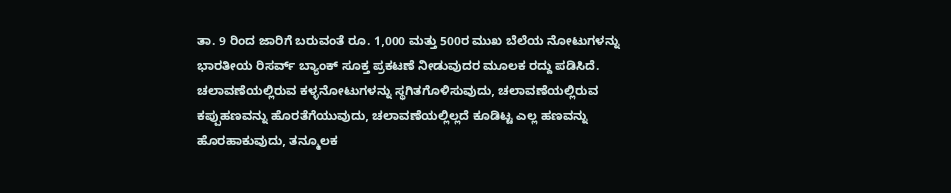ತಾ. 9 ರಿಂದ ಜಾರಿಗೆ ಬರುವಂತೆ ರೂ. 1,000 ಮತ್ತು 500ರ ಮುಖ ಬೆಲೆಯ ನೋಟುಗಳನ್ನು ಭಾರತೀಯ ರಿಸರ್ವ್ ಬ್ಯಾಂಕ್ ಸೂಕ್ತ ಪ್ರಕಟಣೆ ನೀಡುವುದರ ಮೂಲಕ ರದ್ದು ಪಡಿಸಿದೆ.
ಚಲಾವಣೆಯಲ್ಲಿರುವ ಕಳ್ಳನೋಟುಗಳನ್ನು ಸ್ಥಗಿತಗೊಳಿಸುವುದು, ಚಲಾವಣೆಯಲ್ಲಿರುವ ಕಪ್ಪುಹಣವನ್ನು ಹೊರತೆಗೆಯುವುದು, ಚಲಾವಣೆಯಲ್ಲಿಲ್ಲದೆ ಕೂಡಿಟ್ಟ ಎಲ್ಲ ಹಣವನ್ನು ಹೊರಹಾಕುವುದು, ತನ್ಮೂಲಕ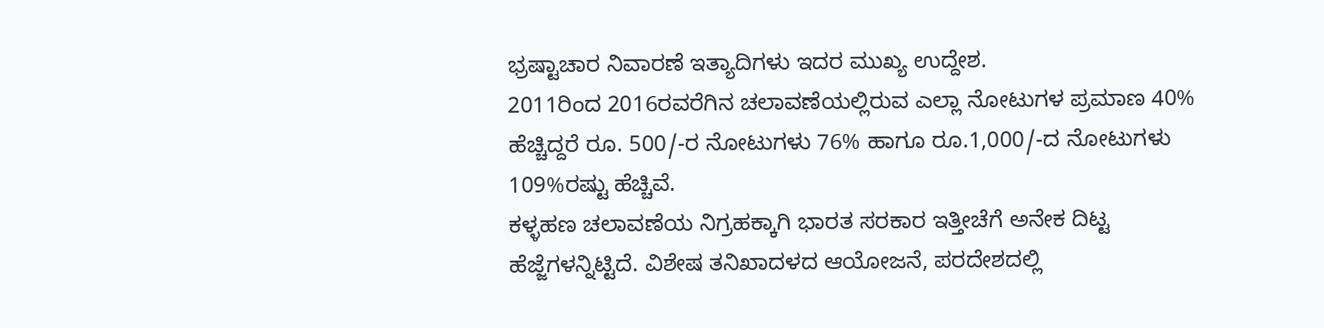ಭ್ರಷ್ಟಾಚಾರ ನಿವಾರಣೆ ಇತ್ಯಾದಿಗಳು ಇದರ ಮುಖ್ಯ ಉದ್ದೇಶ.
2011ರಿಂದ 2016ರವರೆಗಿನ ಚಲಾವಣೆಯಲ್ಲಿರುವ ಎಲ್ಲಾ ನೋಟುಗಳ ಪ್ರಮಾಣ 40% ಹೆಚ್ಚಿದ್ದರೆ ರೂ. 500/-ರ ನೋಟುಗಳು 76% ಹಾಗೂ ರೂ.1,000/-ದ ನೋಟುಗಳು 109%ರಷ್ಟು ಹೆಚ್ಚಿವೆ.
ಕಳ್ಳಹಣ ಚಲಾವಣೆಯ ನಿಗ್ರಹಕ್ಕಾಗಿ ಭಾರತ ಸರಕಾರ ಇತ್ತೀಚೆಗೆ ಅನೇಕ ದಿಟ್ಟ ಹೆಜ್ಜೆಗಳನ್ನಿಟ್ಟಿದೆ. ವಿಶೇಷ ತನಿಖಾದಳದ ಆಯೋಜನೆ, ಪರದೇಶದಲ್ಲಿ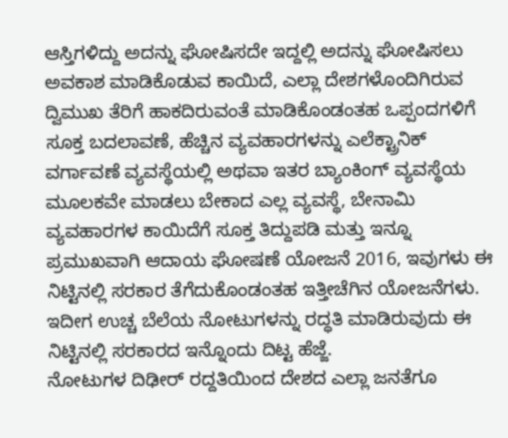ಆಸ್ತಿಗಳಿದ್ದು ಅದನ್ನು ಘೋಷಿಸದೇ ಇದ್ದಲ್ಲಿ ಅದನ್ನು ಘೋಷಿಸಲು ಅವಕಾಶ ಮಾಡಿಕೊಡುವ ಕಾಯಿದೆ, ಎಲ್ಲಾ ದೇಶಗಳೊಂದಿಗಿರುವ ದ್ವಿಮುಖ ತೆರಿಗೆ ಹಾಕದಿರುವಂತೆ ಮಾಡಿಕೊಂಡಂತಹ ಒಪ್ಪಂದಗಳಿಗೆ ಸೂಕ್ತ ಬದಲಾವಣೆ, ಹೆಚ್ಚಿನ ವ್ಯವಹಾರಗಳನ್ನು ಎಲೆಕ್ಟ್ರಾನಿಕ್ ವರ್ಗಾವಣೆ ವ್ಯವಸ್ಥೆಯಲ್ಲಿ ಅಥವಾ ಇತರ ಬ್ಯಾಂಕಿಂಗ್ ವ್ಯವಸ್ಥೆಯ ಮೂಲಕವೇ ಮಾಡಲು ಬೇಕಾದ ಎಲ್ಲ ವ್ಯವಸ್ಥೆ, ಬೇನಾಮಿ ವ್ಯವಹಾರಗಳ ಕಾಯಿದೆಗೆ ಸೂಕ್ತ ತಿದ್ದುಪಡಿ ಮತ್ತು ಇನ್ನೂ ಪ್ರಮುಖವಾಗಿ ಆದಾಯ ಘೋಷಣೆ ಯೋಜನೆ 2016, ಇವುಗಳು ಈ ನಿಟ್ಟಿನಲ್ಲಿ ಸರಕಾರ ತೆಗೆದುಕೊಂಡಂತಹ ಇತ್ತೀಚೆಗಿನ ಯೋಜನೆಗಳು.
ಇದೀಗ ಉಚ್ಚ ಬೆಲೆಯ ನೋಟುಗಳನ್ನು ರದ್ಧತಿ ಮಾಡಿರುವುದು ಈ ನಿಟ್ಟಿನಲ್ಲಿ ಸರಕಾರದ ಇನ್ನೊಂದು ದಿಟ್ಟ ಹೆಜ್ಜೆ.
ನೋಟುಗಳ ದಿಢೀರ್ ರದ್ದತಿಯಿಂದ ದೇಶದ ಎಲ್ಲಾ ಜನತೆಗೂ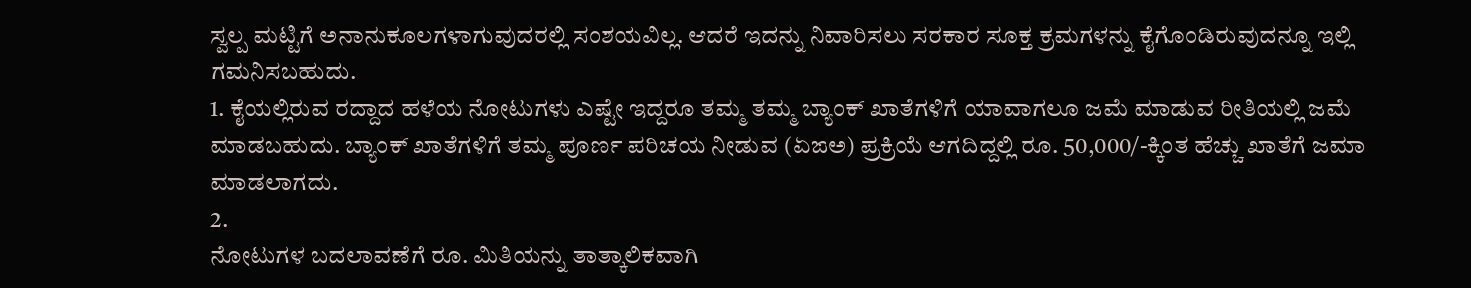ಸ್ವಲ್ಪ ಮಟ್ಟಿಗೆ ಅನಾನುಕೂಲಗಳಾಗುವುದರಲ್ಲಿ ಸಂಶಯವಿಲ್ಲ. ಆದರೆ ಇದನ್ನು ನಿವಾರಿಸಲು ಸರಕಾರ ಸೂಕ್ತ ಕ್ರಮಗಳನ್ನು ಕೈಗೊಂಡಿರುವುದನ್ನೂ ಇಲ್ಲಿ ಗಮನಿಸಬಹುದು.
1. ಕೈಯಲ್ಲಿರುವ ರದ್ದಾದ ಹಳೆಯ ನೋಟುಗಳು ಎಷ್ಟೇ ಇದ್ದರೂ ತಮ್ಮ ತಮ್ಮ ಬ್ಯಾಂಕ್ ಖಾತೆಗಳಿಗೆ ಯಾವಾಗಲೂ ಜಮೆ ಮಾಡುವ ರೀತಿಯಲ್ಲಿ ಜಮೆ ಮಾಡಬಹುದು. ಬ್ಯಾಂಕ್ ಖಾತೆಗಳಿಗೆ ತಮ್ಮ ಪೂರ್ಣ ಪರಿಚಯ ನೀಡುವ (ಏಙಅ) ಪ್ರಕ್ರಿಯೆ ಆಗದಿದ್ದಲ್ಲಿ ರೂ. 50,000/-ಕ್ಕಿಂತ ಹೆಚ್ಚು ಖಾತೆಗೆ ಜಮಾ ಮಾಡಲಾಗದು.
2.
ನೋಟುಗಳ ಬದಲಾವಣೆಗೆ ರೂ. ಮಿತಿಯನ್ನು ತಾತ್ಕಾಲಿಕವಾಗಿ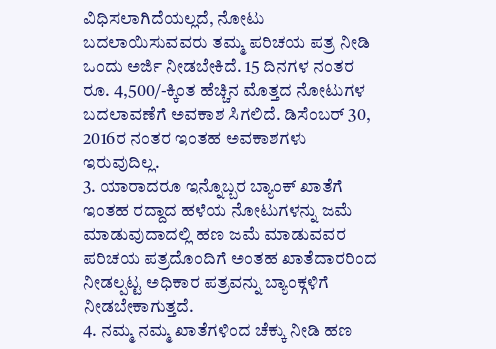ವಿಧಿಸಲಾಗಿದೆಯಲ್ಲದೆ, ನೋಟು ಬದಲಾಯಿಸುವವರು ತಮ್ಮ ಪರಿಚಯ ಪತ್ರ ನೀಡಿ ಒಂದು ಅರ್ಜಿ ನೀಡಬೇಕಿದೆ. 15 ದಿನಗಳ ನಂತರ ರೂ. 4,500/-ಕ್ಕಿಂತ ಹೆಚ್ಚಿನ ಮೊತ್ತದ ನೋಟುಗಳ ಬದಲಾವಣೆಗೆ ಅವಕಾಶ ಸಿಗಲಿದೆ. ಡಿಸೆಂಬರ್ 30, 2016ರ ನಂತರ ಇಂತಹ ಅವಕಾಶಗಳು ಇರುವುದಿಲ್ಲ.
3. ಯಾರಾದರೂ ಇನ್ನೊಬ್ಬರ ಬ್ಯಾಂಕ್ ಖಾತೆಗೆ ಇಂತಹ ರದ್ದಾದ ಹಳೆಯ ನೋಟುಗಳನ್ನು ಜಮೆ ಮಾಡುವುದಾದಲ್ಲಿ ಹಣ ಜಮೆ ಮಾಡುವವರ ಪರಿಚಯ ಪತ್ರದೊಂದಿಗೆ ಅಂತಹ ಖಾತೆದಾರರಿಂದ ನೀಡಲ್ಪಟ್ಟ ಅಧಿಕಾರ ಪತ್ರವನ್ನು ಬ್ಯಾಂಕ್ಗಳಿಗೆ ನೀಡಬೇಕಾಗುತ್ತದೆ.
4. ನಮ್ಮ ನಮ್ಮ ಖಾತೆಗಳಿಂದ ಚೆಕ್ಕು ನೀಡಿ ಹಣ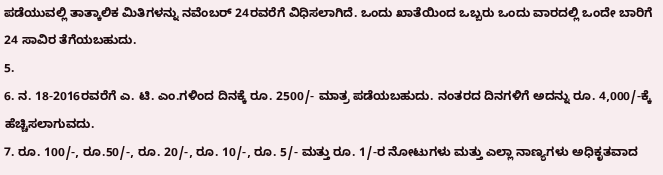ಪಡೆಯುವಲ್ಲಿ ತಾತ್ಕಾಲಿಕ ಮಿತಿಗಳನ್ನು ನವೆಂಬರ್ 24ರವರೆಗೆ ವಿಧಿಸಲಾಗಿದೆ. ಒಂದು ಖಾತೆಯಿಂದ ಒಬ್ಬರು ಒಂದು ವಾರದಲ್ಲಿ ಒಂದೇ ಬಾರಿಗೆ 24 ಸಾವಿರ ತೆಗೆಯಬಹುದು.
5.
6. ನ. 18-2016ರವರೆಗೆ ಎ. ಟಿ. ಎಂ.ಗಳಿಂದ ದಿನಕ್ಕೆ ರೂ. 2500/- ಮಾತ್ರ ಪಡೆಯಬಹುದು. ನಂತರದ ದಿನಗಳಿಗೆ ಅದನ್ನು ರೂ. 4,000/-ಕ್ಕೆ ಹೆಚ್ಚಿಸಲಾಗುವದು.
7. ರೂ. 100/-, ರೂ.50/-, ರೂ. 20/-, ರೂ. 10/-, ರೂ. 5/- ಮತ್ತು ರೂ. 1/-ರ ನೋಟುಗಳು ಮತ್ತು ಎಲ್ಲಾ ನಾಣ್ಯಗಳು ಅಧಿಕೃತವಾದ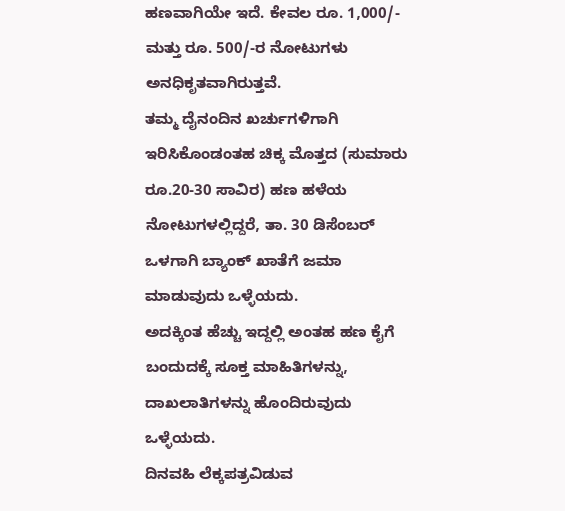ಹಣವಾಗಿಯೇ ಇದೆ. ಕೇವಲ ರೂ. 1,000/- ಮತ್ತು ರೂ. 500/-ರ ನೋಟುಗಳು ಅನಧಿಕೃತವಾಗಿರುತ್ತವೆ.
ತಮ್ಮ ದೈನಂದಿನ ಖರ್ಚುಗಳಿಗಾಗಿ ಇರಿಸಿಕೊಂಡಂತಹ ಚಿಕ್ಕ ಮೊತ್ತದ (ಸುಮಾರು ರೂ.20-30 ಸಾವಿರ) ಹಣ ಹಳೆಯ ನೋಟುಗಳಲ್ಲಿದ್ದರೆ, ತಾ. 30 ಡಿಸೆಂಬರ್ ಒಳಗಾಗಿ ಬ್ಯಾಂಕ್ ಖಾತೆಗೆ ಜಮಾ ಮಾಡುವುದು ಒಳ್ಳೆಯದು.
ಅದಕ್ಕಿಂತ ಹೆಚ್ಚು ಇದ್ದಲ್ಲಿ ಅಂತಹ ಹಣ ಕೈಗೆ ಬಂದುದಕ್ಕೆ ಸೂಕ್ತ ಮಾಹಿತಿಗಳನ್ನು, ದಾಖಲಾತಿಗಳನ್ನು ಹೊಂದಿರುವುದು ಒಳ್ಳೆಯದು.
ದಿನವಹಿ ಲೆಕ್ಕಪತ್ರವಿಡುವ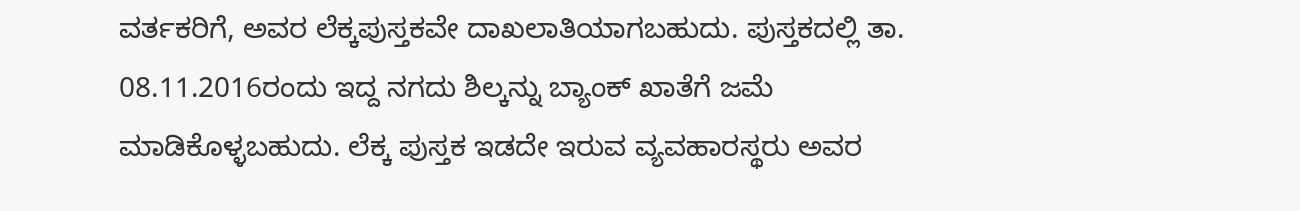ವರ್ತಕರಿಗೆ, ಅವರ ಲೆಕ್ಕಪುಸ್ತಕವೇ ದಾಖಲಾತಿಯಾಗಬಹುದು. ಪುಸ್ತಕದಲ್ಲಿ ತಾ. 08.11.2016ರಂದು ಇದ್ದ ನಗದು ಶಿಲ್ಕನ್ನು ಬ್ಯಾಂಕ್ ಖಾತೆಗೆ ಜಮೆ ಮಾಡಿಕೊಳ್ಳಬಹುದು. ಲೆಕ್ಕ ಪುಸ್ತಕ ಇಡದೇ ಇರುವ ವ್ಯವಹಾರಸ್ಥರು ಅವರ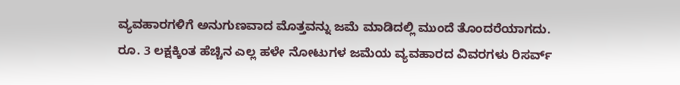ವ್ಯವಹಾರಗಳಿಗೆ ಅನುಗುಣವಾದ ಮೊತ್ತವನ್ನು ಜಮೆ ಮಾಡಿದಲ್ಲಿ ಮುಂದೆ ತೊಂದರೆಯಾಗದು.
ರೂ. 3 ಲಕ್ಷಕ್ಕಿಂತ ಹೆಚ್ಚಿನ ಎಲ್ಲ ಹಳೇ ನೋಟುಗಳ ಜಮೆಯ ವ್ಯವಹಾರದ ವಿವರಗಳು ರಿಸರ್ವ್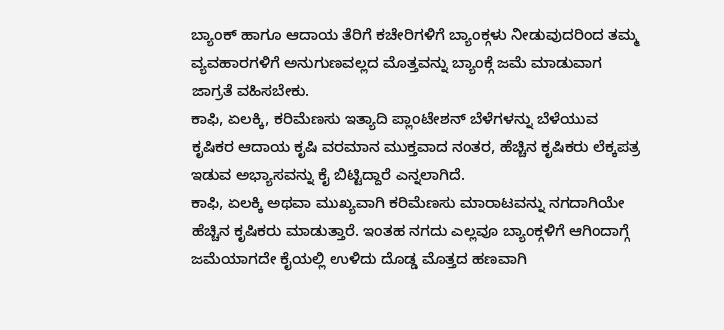ಬ್ಯಾಂಕ್ ಹಾಗೂ ಆದಾಯ ತೆರಿಗೆ ಕಚೇರಿಗಳಿಗೆ ಬ್ಯಾಂಕ್ಗಳು ನೀಡುವುದರಿಂದ ತಮ್ಮ ವ್ಯವಹಾರಗಳಿಗೆ ಅನುಗುಣವಲ್ಲದ ಮೊತ್ತವನ್ನು ಬ್ಯಾಂಕ್ಗೆ ಜಮೆ ಮಾಡುವಾಗ ಜಾಗ್ರತೆ ವಹಿಸಬೇಕು.
ಕಾಫಿ, ಏಲಕ್ಕಿ, ಕರಿಮೆಣಸು ಇತ್ಯಾದಿ ಪ್ಲಾಂಟೇಶನ್ ಬೆಳೆಗಳನ್ನು ಬೆಳೆಯುವ ಕೃಷಿಕರ ಆದಾಯ ಕೃಷಿ ವರಮಾನ ಮುಕ್ತವಾದ ನಂತರ, ಹೆಚ್ಚಿನ ಕೃಷಿಕರು ಲೆಕ್ಕಪತ್ರ ಇಡುವ ಅಭ್ಯಾಸವನ್ನು ಕೈ ಬಿಟ್ಟಿದ್ದಾರೆ ಎನ್ನಲಾಗಿದೆ.
ಕಾಫಿ, ಏಲಕ್ಕಿ ಅಥವಾ ಮುಖ್ಯವಾಗಿ ಕರಿಮೆಣಸು ಮಾರಾಟವನ್ನು ನಗದಾಗಿಯೇ ಹೆಚ್ಚಿನ ಕೃಷಿಕರು ಮಾಡುತ್ತಾರೆ. ಇಂತಹ ನಗದು ಎಲ್ಲವೂ ಬ್ಯಾಂಕ್ಗಳಿಗೆ ಆಗಿಂದಾಗ್ಗೆ ಜಮೆಯಾಗದೇ ಕೈಯಲ್ಲಿ ಉಳಿದು ದೊಡ್ಡ ಮೊತ್ತದ ಹಣವಾಗಿ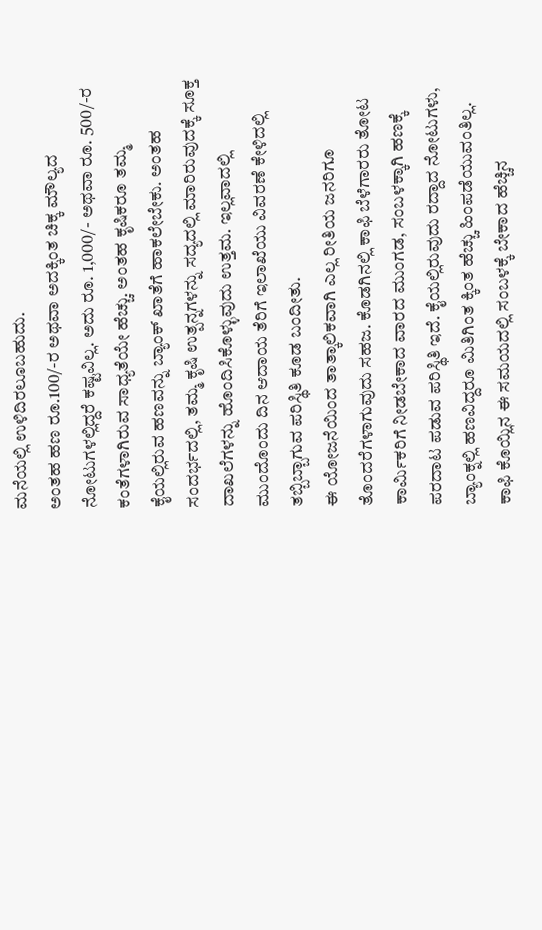ಮನೆಯಲ್ಲಿ ಉಳಿದಿರಲೂಬಹುದು.
ಅಂತಹ ಹಣ ರೂ.100/-ರ ಅಥವಾ ಅದಕ್ಕಿಂತ ಚಿಕ್ಕ ಮೌಲ್ಯದ ನೋಟುಗಳಲ್ಲಿದ್ದರೆ ಕಷ್ಟವಿಲ್ಲ. ಅದು ರೂ. 1,000/- ಅಥವಾ ರೂ. 500/-ರ ಕಂತೆಗಳಾಗಿರುವ ಸಾಧ್ಯತೆಯೇ ಹೆಚ್ಚು. ಅಂತಹ ಕೃಷಿಕರೂ ತಮ್ಮ ಕೈಯಲ್ಲಿರುವ ಹಣವನ್ನು ಬ್ಯಾಂಕ್ ಖಾತೆಗೆ ಹಾಕಲೇಬೇಕು. ಅಂತಹ ಸಂದರ್ಭದಲ್ಲಿ, ತಮ್ಮ ಕೃಷಿ ಉತ್ಪನ್ನಗಳನ್ನು ಸದ್ಯದಲ್ಲಿ ಮಾರಿರುವುದಕ್ಕೆ ಸೂಕ್ತ ದಾಖಲೆಗಳನ್ನು ಹೊಂದಿಸಿಕೊಳ್ಳುವುದು ಉತ್ತಮ. ಇಲ್ಲವಾದಲ್ಲಿ ಮುಂದೊಂದು ದಿನ ಆದಾಯ ತೆರಿಗೆ ಇಲಾಖೆಯು ವಿವರಣೆ ಕೇಳಿದಲ್ಲಿ ತಬ್ಬಿಬ್ಬಾಗುವ ಪರಿಸ್ಥಿತಿ ಕೂಡ ಬಂದೀತು.
ಈ ಯೋಜನೆಯಿಂದ ತಾತ್ಕಾಲಿಕವಾಗಿ ಎಲ್ಲ ರೀತಿಯ ಜನರಿಗೂ ತೊಂದರೆಗಳಾಗುವುದು ಸಹಜ. ಕೊಡಗಿನಲ್ಲಿ ಕಾಫಿ ಬೆಳೆಗಾರರು ತೋಟ ಕಾರ್ಮಿಕರಿಗೆ ನೀಡಬೇಕಾದ ವಾರದ ಮುಂಗಡ, ಸಂಬಳಕ್ಕಾಗಿ ಹಣಕ್ಕೆ ಪರದಾಟ ಪಡುವ ಪರಿಸ್ಥಿತಿ ಇದೆ. ಕೈಯಲ್ಲಿರುವುದು ರದ್ದಾದ ನೋಟುಗಳು, ಬ್ಯಾಂಕ್ನಲ್ಲಿ ಹಣವಿದ್ದರೂ ಮಿತಿಗಿಂತ ಕ್ಕಿಂತ ಹೆಚ್ಚು ಹಿಂಪಡೆಯುವಂತಿಲ್ಲ. ಕಾಫಿ ಕೊಯ್ಲಿನ ಈ ಸಮಯದಲ್ಲಿ ಸಂಬಳಕ್ಕೆ ಬೇಕಾದ ಹೆಚ್ಚಿನ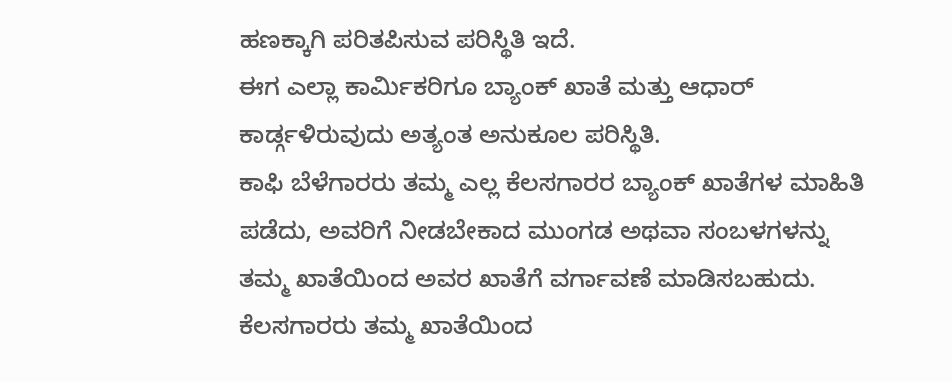ಹಣಕ್ಕಾಗಿ ಪರಿತಪಿಸುವ ಪರಿಸ್ಥಿತಿ ಇದೆ.
ಈಗ ಎಲ್ಲಾ ಕಾರ್ಮಿಕರಿಗೂ ಬ್ಯಾಂಕ್ ಖಾತೆ ಮತ್ತು ಆಧಾರ್ ಕಾರ್ಡ್ಗಳಿರುವುದು ಅತ್ಯಂತ ಅನುಕೂಲ ಪರಿಸ್ಥಿತಿ.
ಕಾಫಿ ಬೆಳೆಗಾರರು ತಮ್ಮ ಎಲ್ಲ ಕೆಲಸಗಾರರ ಬ್ಯಾಂಕ್ ಖಾತೆಗಳ ಮಾಹಿತಿ ಪಡೆದು, ಅವರಿಗೆ ನೀಡಬೇಕಾದ ಮುಂಗಡ ಅಥವಾ ಸಂಬಳಗಳನ್ನು ತಮ್ಮ ಖಾತೆಯಿಂದ ಅವರ ಖಾತೆಗೆ ವರ್ಗಾವಣೆ ಮಾಡಿಸಬಹುದು. ಕೆಲಸಗಾರರು ತಮ್ಮ ಖಾತೆಯಿಂದ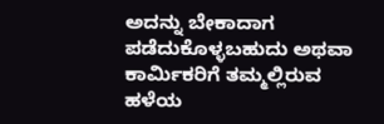ಅದನ್ನು ಬೇಕಾದಾಗ ಪಡೆದುಕೊಳ್ಳಬಹುದು ಅಥವಾ ಕಾರ್ಮಿಕರಿಗೆ ತಮ್ಮಲ್ಲಿರುವ ಹಳೆಯ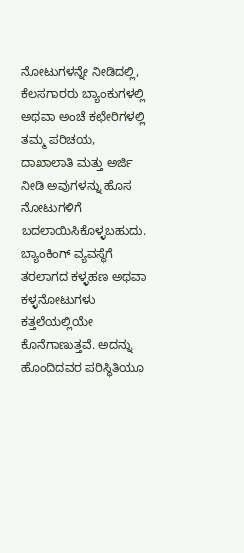ನೋಟುಗಳನ್ನೇ ನೀಡಿದಲ್ಲಿ, ಕೆಲಸಗಾರರು ಬ್ಯಾಂಕುಗಳಲ್ಲಿ ಅಥವಾ ಅಂಚೆ ಕಛೇರಿಗಳಲ್ಲಿ ತಮ್ಮ ಪರಿಚಯ, ದಾಖಾಲಾತಿ ಮತ್ತು ಅರ್ಜಿ ನೀಡಿ ಅವುಗಳನ್ನು ಹೊಸ ನೋಟುಗಳಿಗೆ ಬದಲಾಯಿಸಿಕೊಳ್ಳಬಹುದು.
ಬ್ಯಾಂಕಿಂಗ್ ವ್ಯವಸ್ಥೆಗೆ ತರಲಾಗದ ಕಳ್ಳಹಣ ಅಥವಾ ಕಳ್ಳನೋಟುಗಳು ಕತ್ತಲೆಯಲ್ಲಿಯೇ ಕೊನೆಗಾಣುತ್ತವೆ. ಅದನ್ನು ಹೊಂದಿದವರ ಪರಿಸ್ಥಿತಿಯೂ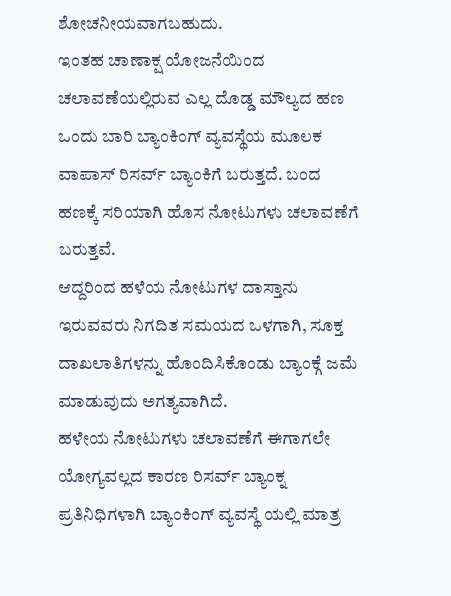ಶೋಚನೀಯವಾಗಬಹುದು.
ಇಂತಹ ಚಾಣಾಕ್ಷ ಯೋಜನೆಯಿಂದ ಚಲಾವಣೆಯಲ್ಲಿರುವ ಎಲ್ಲ ದೊಡ್ಡ ಮೌಲ್ಯದ ಹಣ ಒಂದು ಬಾರಿ ಬ್ಯಾಂಕಿಂಗ್ ವ್ಯವಸ್ಥೆಯ ಮೂಲಕ ವಾಪಾಸ್ ರಿಸರ್ವ್ ಬ್ಯಾಂಕಿಗೆ ಬರುತ್ತದೆ. ಬಂದ ಹಣಕ್ಕೆ ಸರಿಯಾಗಿ ಹೊಸ ನೋಟುಗಳು ಚಲಾವಣೆಗೆ ಬರುತ್ತವೆ.
ಆದ್ದರಿಂದ ಹಳೆಯ ನೋಟುಗಳ ದಾಸ್ತಾನು ಇರುವವರು ನಿಗದಿತ ಸಮಯದ ಒಳಗಾಗಿ, ಸೂಕ್ತ ದಾಖಲಾತಿಗಳನ್ನು ಹೊಂದಿಸಿಕೊಂಡು ಬ್ಯಾಂಕ್ಗೆ ಜಮೆ ಮಾಡುವುದು ಅಗತ್ಯವಾಗಿದೆ.
ಹಳೇಯ ನೋಟುಗಳು ಚಲಾವಣೆಗೆ ಈಗಾಗಲೇ ಯೋಗ್ಯವಲ್ಲದ ಕಾರಣ ರಿಸರ್ವ್ ಬ್ಯಾಂಕ್ನ ಪ್ರತಿನಿಧಿಗಳಾಗಿ ಬ್ಯಾಂಕಿಂಗ್ ವ್ಯವಸ್ಥೆ ಯಲ್ಲಿ ಮಾತ್ರ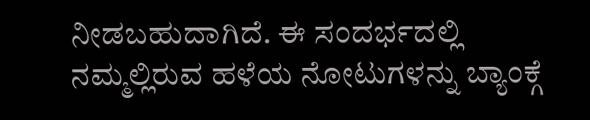ನೀಡಬಹುದಾಗಿದೆ. ಈ ಸಂದರ್ಭದಲ್ಲಿ ನಮ್ಮಲ್ಲಿರುವ ಹಳೆಯ ನೋಟುಗಳನ್ನು ಬ್ಯಾಂಕ್ಗೆ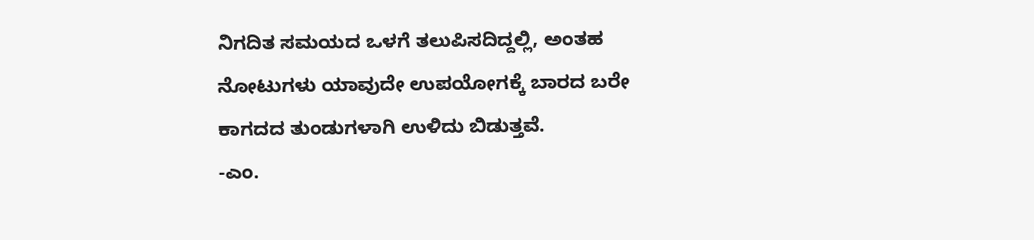ನಿಗದಿತ ಸಮಯದ ಒಳಗೆ ತಲುಪಿಸದಿದ್ದಲ್ಲಿ, ಅಂತಹ ನೋಟುಗಳು ಯಾವುದೇ ಉಪಯೋಗಕ್ಕೆ ಬಾರದ ಬರೇ ಕಾಗದದ ತುಂಡುಗಳಾಗಿ ಉಳಿದು ಬಿಡುತ್ತವೆ.
-ಎಂ.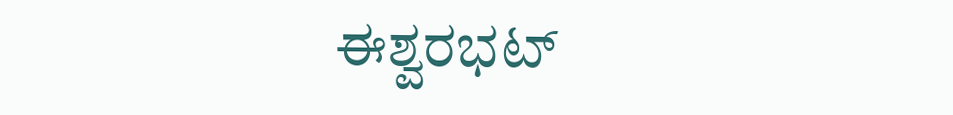ಈಶ್ವರಭಟ್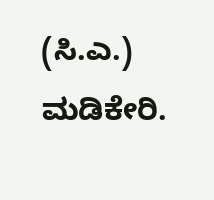(ಸಿ.ಎ.)
ಮಡಿಕೇರಿ.